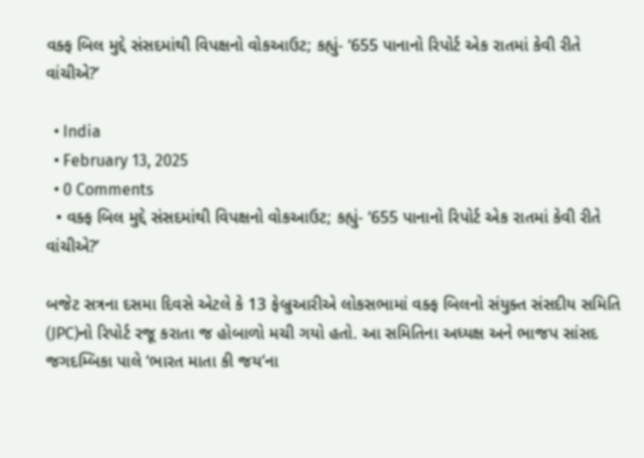વક્ફ બિલ મુદ્દે સંસદમાંથી વિપક્ષનો વોકઆઉટ; કહ્યું- ‘655 પાનાનો રિપોર્ટ એક રાતમાં કેવી રીતે વાંચીએ?’

  • India
  • February 13, 2025
  • 0 Comments
  • વક્ફ બિલ મુદ્દે સંસદમાંથી વિપક્ષનો વોકઆઉટ; કહ્યું- ‘655 પાનાનો રિપોર્ટ એક રાતમાં કેવી રીતે વાંચીએ?’

બજેટ સત્રના દસમા દિવસે એટલે કે 13 ફેબ્રુઆરીએ લોકસભામાં વક્ફ બિલનો સંયુક્ત સંસદીય સમિતિ (JPC)નો રિપોર્ટ રજૂ કરાતા જ હોબાળો મચી ગયો હતો. આ સમિતિના અધ્યક્ષ અને ભાજપ સાંસદ જગદમ્બિકા પાલે ‘ભારત માતા કી જય’ના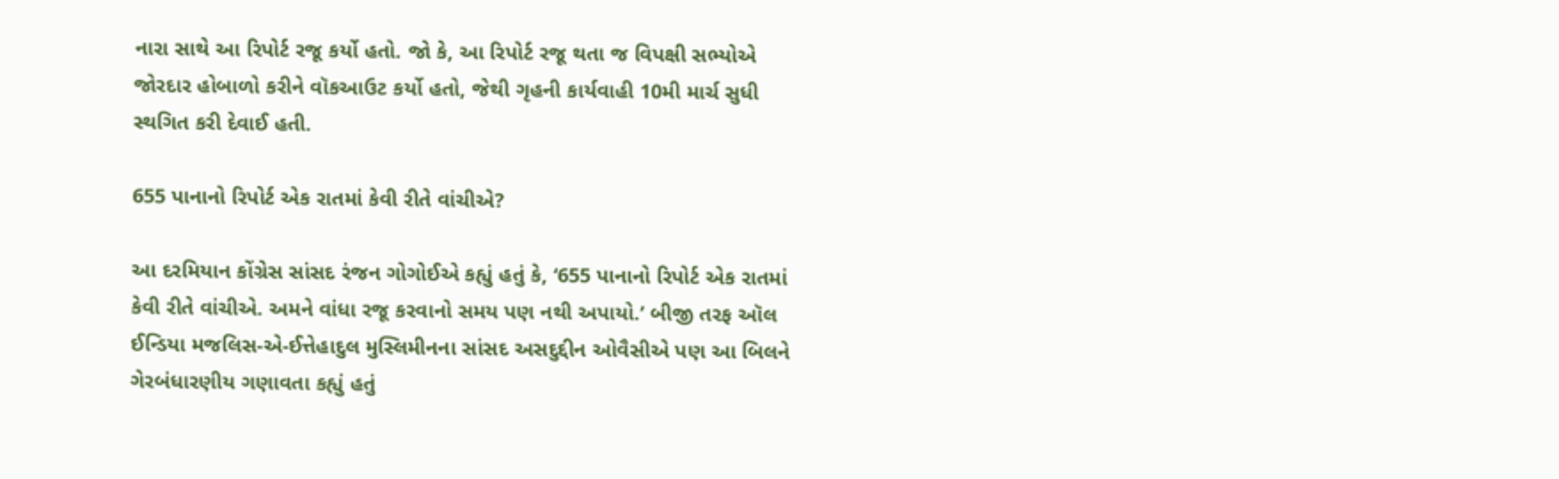નારા સાથે આ રિપોર્ટ રજૂ કર્યો હતો. જો કે, આ રિપોર્ટ રજૂ થતા જ વિપક્ષી સભ્યોએ જોરદાર હોબાળો કરીને વૉકઆઉટ કર્યો હતો, જેથી ગૃહની કાર્યવાહી 10મી માર્ચ સુધી સ્થગિત કરી દેવાઈ હતી.

655 પાનાનો રિપોર્ટ એક રાતમાં કેવી રીતે વાંચીએ?

આ દરમિયાન કોંગ્રેસ સાંસદ રંજન ગોગોઈએ કહ્યું હતું કે, ‘655 પાનાનો રિપોર્ટ એક રાતમાં કેવી રીતે વાંચીએ. અમને વાંધા રજૂ કરવાનો સમય પણ નથી અપાયો.’ બીજી તરફ ઑલ ઈન્ડિયા મજલિસ-એ-ઈત્તેહાદુલ મુસ્લિમીનના સાંસદ અસદુદ્દીન ઓવૈસીએ પણ આ બિલને ગેરબંધારણીય ગણાવતા કહ્યું હતું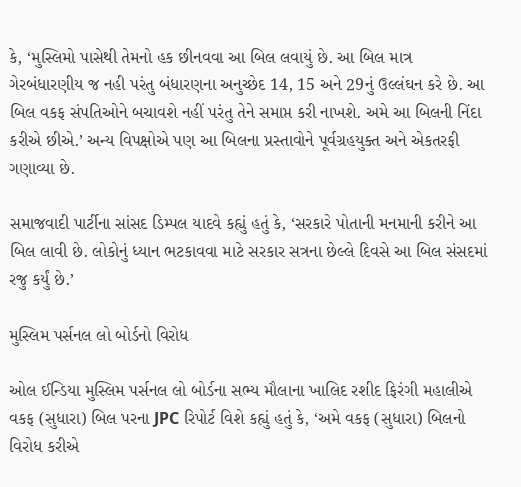કે, ‘મુસ્લિમો પાસેથી તેમનો હક છીનવવા આ બિલ લવાયું છે. આ બિલ માત્ર ગેરબંધારણીય જ નહી પરંતુ બંધારણના અનુચ્છેદ 14, 15 અને 29નું ઉલ્લંઘન કરે છે. આ બિલ વકફ સંપતિઓને બચાવશે નહીં પરંતુ તેને સમાપ્ત કરી નાખશે. અમે આ બિલની નિંદા કરીએ છીએ.’ અન્ય વિપક્ષોએ પણ આ બિલના પ્રસ્તાવોને પૂર્વગ્રહયુક્ત અને એકતરફી ગણાવ્યા છે.

સમાજવાદી પાર્ટીના સાંસદ ડિમ્પલ યાદવે કહ્યું હતું કે, ‘સરકારે પોતાની મનમાની કરીને આ બિલ લાવી છે. લોકોનું ધ્યાન ભટકાવવા માટે સરકાર સત્રના છેલ્લે દિવસે આ બિલ સંસદમાં રજુ કર્યું છે.’

મુસ્લિમ પર્સનલ લો બોર્ડનો વિરોધ

ઓલ ઈન્ડિયા મુસ્લિમ પર્સનલ લો બોર્ડના સભ્ય મૌલાના ખાલિદ રશીદ ફિરંગી મહાલીએ વકફ (સુધારા) બિલ પરના JPC રિપોર્ટ વિશે કહ્યું હતું કે, ‘અમે વકફ (સુધારા) બિલનો વિરોધ કરીએ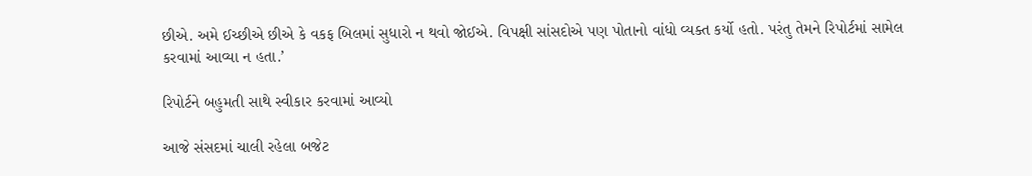છીએ. અમે ઈચ્છીએ છીએ કે વકફ બિલમાં સુધારો ન થવો જોઈએ. વિપક્ષી સાંસદોએ પણ પોતાનો વાંધો વ્યક્ત કર્યો હતો. પરંતુ તેમને રિપોર્ટમાં સામેલ કરવામાં આવ્યા ન હતા.’

રિપોર્ટને બહુમતી સાથે સ્વીકાર કરવામાં આવ્યો

આજે સંસદમાં ચાલી રહેલા બજેટ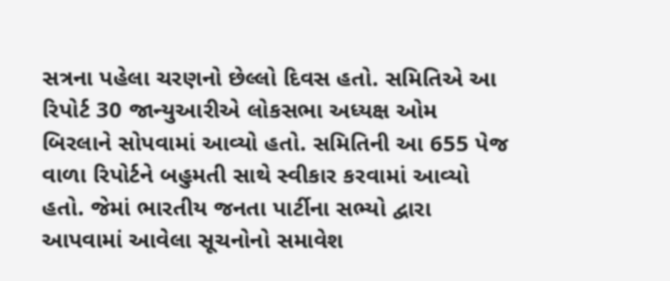સત્રના પહેલા ચરણનો છેલ્લો દિવસ હતો. સમિતિએ આ રિપોર્ટ 30 જાન્યુઆરીએ લોકસભા અધ્યક્ષ ઓમ બિરલાને સોપવામાં આવ્યો હતો. સમિતિની આ 655 પેજ વાળા રિપોર્ટને બહુમતી સાથે સ્વીકાર કરવામાં આવ્યો હતો. જેમાં ભારતીય જનતા પાર્ટીના સભ્યો દ્વારા આપવામાં આવેલા સૂચનોનો સમાવેશ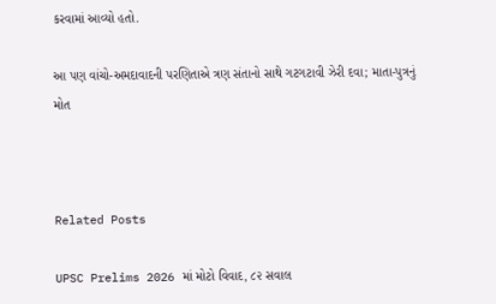કરવામાં આવ્યો હતો.

આ પણ વાંચો-અમદાવાદની પરણિતાએ ત્રણ સંતાનો સાથે ગટગટાવી ઝેરી દવા; માતા-પુત્રનું મોત



Related Posts

UPSC Prelims 2026 માં મોટો વિવાદ, ૮૨ સવાલ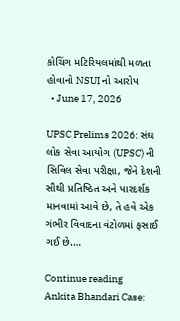કોચિંગ મટિરિયલમાંથી મળતા હોવાનો NSUI નો આરોપ
  • June 17, 2026

UPSC Prelims 2026: સંઘ લોક સેવા આયોગ (UPSC) ની સિવિલ સેવા પરીક્ષા, જેને દેશની સૌથી પ્રતિષ્ઠિત અને પારદર્શક માનવામાં આવે છે, તે હવે એક ગંભીર વિવાદના વંટોળમાં ફસાઈ ગઈ છે.…

Continue reading
Ankita Bhandari Case: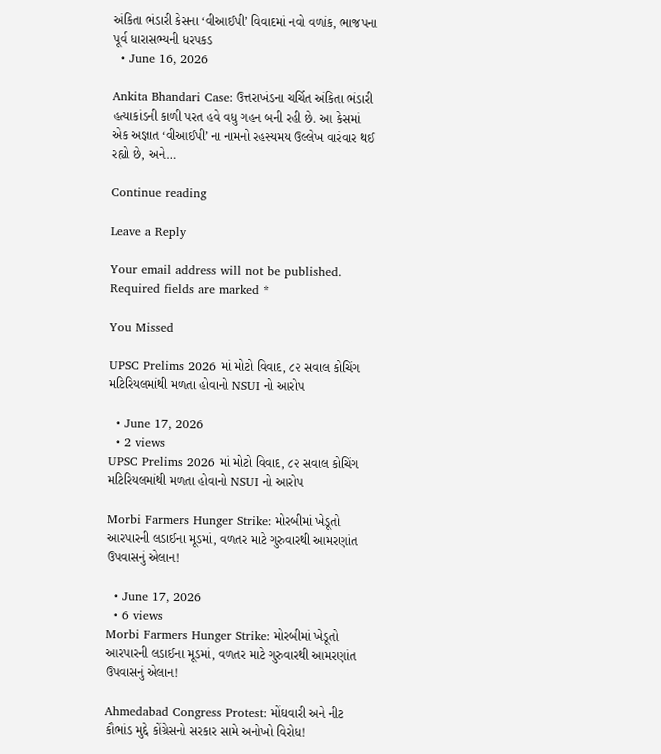અંકિતા ભંડારી કેસના ‘વીઆઈપી’ વિવાદમાં નવો વળાંક, ભાજપના પૂર્વ ધારાસભ્યની ધરપકડ
  • June 16, 2026

Ankita Bhandari Case: ઉત્તરાખંડના ચર્ચિત અંકિતા ભંડારી હત્યાકાંડની કાળી પરત હવે વધુ ગહન બની રહી છે. આ કેસમાં એક અજ્ઞાત ‘વીઆઈપી’ ના નામનો રહસ્યમય ઉલ્લેખ વારંવાર થઈ રહ્યો છે, અને…

Continue reading

Leave a Reply

Your email address will not be published. Required fields are marked *

You Missed

UPSC Prelims 2026 માં મોટો વિવાદ, ૮૨ સવાલ કોચિંગ મટિરિયલમાંથી મળતા હોવાનો NSUI નો આરોપ

  • June 17, 2026
  • 2 views
UPSC Prelims 2026 માં મોટો વિવાદ, ૮૨ સવાલ કોચિંગ મટિરિયલમાંથી મળતા હોવાનો NSUI નો આરોપ

Morbi Farmers Hunger Strike: મોરબીમાં ખેડૂતો આરપારની લડાઈના મૂડમાં, વળતર માટે ગુરુવારથી આમરણાંત ઉપવાસનું એલાન!

  • June 17, 2026
  • 6 views
Morbi Farmers Hunger Strike: મોરબીમાં ખેડૂતો આરપારની લડાઈના મૂડમાં, વળતર માટે ગુરુવારથી આમરણાંત ઉપવાસનું એલાન!

Ahmedabad Congress Protest: મોંઘવારી અને નીટ કૌભાંડ મુદ્દે કોંગ્રેસનો સરકાર સામે અનોખો વિરોધ!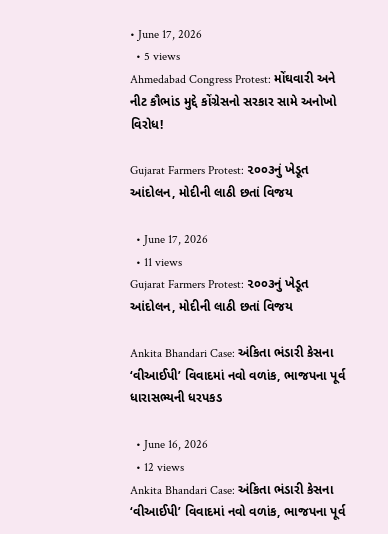• June 17, 2026
  • 5 views
Ahmedabad Congress Protest: મોંઘવારી અને નીટ કૌભાંડ મુદ્દે કોંગ્રેસનો સરકાર સામે અનોખો વિરોધ!

Gujarat Farmers Protest: ૨૦૦૩નું ખેડૂત આંદોલન, મોદીની લાઠી છતાં વિજય

  • June 17, 2026
  • 11 views
Gujarat Farmers Protest: ૨૦૦૩નું ખેડૂત આંદોલન, મોદીની લાઠી છતાં વિજય

Ankita Bhandari Case: અંકિતા ભંડારી કેસના ‘વીઆઈપી’ વિવાદમાં નવો વળાંક, ભાજપના પૂર્વ ધારાસભ્યની ધરપકડ

  • June 16, 2026
  • 12 views
Ankita Bhandari Case: અંકિતા ભંડારી કેસના ‘વીઆઈપી’ વિવાદમાં નવો વળાંક, ભાજપના પૂર્વ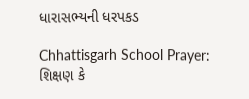ધારાસભ્યની ધરપકડ

Chhattisgarh School Prayer: શિક્ષણ કે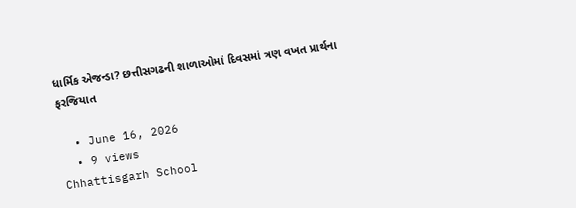ધાર્મિક એજન્ડા? છત્તીસગઢની શાળાઓમાં દિવસમાં ત્રણ વખત પ્રાર્થના ફરજિયાત

  • June 16, 2026
  • 9 views
Chhattisgarh School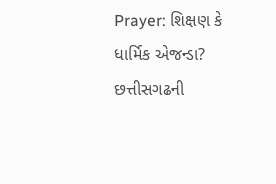Prayer: શિક્ષણ કે ધાર્મિક એજન્ડા? છત્તીસગઢની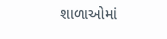શાળાઓમાં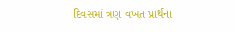દિવસમાં ત્રણ વખત પ્રાર્થના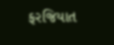ફરજિયાત